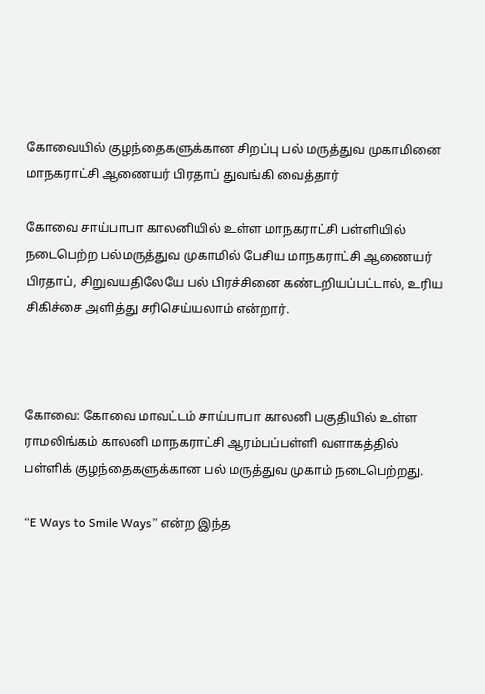கோவையில் குழந்தைகளுக்கான சிறப்பு பல் மருத்துவ முகாமினை மாநகராட்சி ஆணையர் பிரதாப் துவங்கி வைத்தார்

கோவை சாய்பாபா காலனியில் உள்ள மாநகராட்சி பள்ளியில் நடைபெற்ற பல்மருத்துவ முகாமில் பேசிய மாநகராட்சி ஆணையர் பிரதாப், சிறுவயதிலேயே பல் பிரச்சினை கண்டறியப்பட்டால், உரிய சிகிச்சை அளித்து சரிசெய்யலாம் என்றார்.



கோவை: கோவை மாவட்டம் சாய்பாபா காலனி பகுதியில் உள்ள ராமலிங்கம் காலனி மாநகராட்சி ஆரம்பப்பள்ளி வளாகத்தில் பள்ளிக் குழந்தைகளுக்கான பல் மருத்துவ முகாம் நடைபெற்றது.

“E Ways to Smile Ways” என்ற இந்த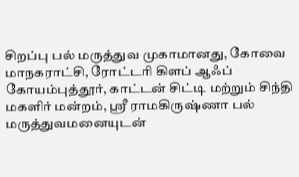சிறப்பு பல் மருத்துவ முகாமானது, கோவை மாநகராட்சி, ரோட்டரி கிளப் ஆஃப் கோயம்புத்தூர், காட்டன் சிட்டி மற்றும் சிந்தி மகளிர் மன்றம், ஸ்ரீ ராமகிருஷ்ணா பல் மருத்துவமனையுடன்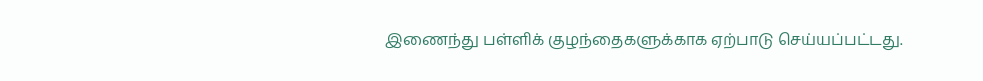இணைந்து பள்ளிக் குழந்தைகளுக்காக ஏற்பாடு செய்யப்பட்டது.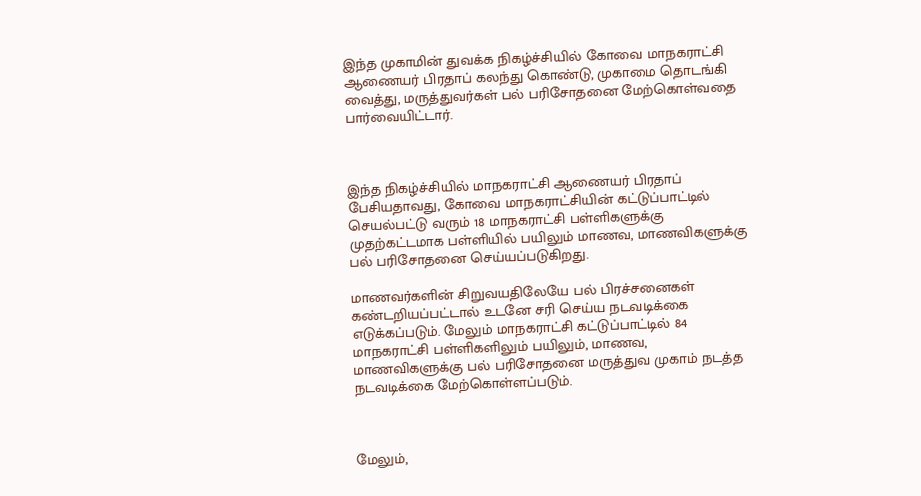இந்த முகாமின் துவக்க நிகழ்ச்சியில் கோவை மாநகராட்சி ஆணையர் பிரதாப் கலந்து கொண்டு, முகாமை தொடங்கி வைத்து, மருத்துவர்கள் பல் பரிசோதனை மேற்கொள்வதை பார்வையிட்டார்.



இந்த நிகழ்ச்சியில் மாநகராட்சி ஆணையர் பிரதாப் பேசியதாவது, கோவை மாநகராட்சியின் கட்டுப்பாட்டில்‌ செயல்பட்டு வரும்‌ 18 மாநகராட்சி பள்ளிகளுக்கு முதற்கட்டமாக பள்ளியில்‌ பயிலும்‌ மாணவ, மாணவிகளுக்கு பல்‌ பரிசோதனை செய்யப்படுகிறது.

மாணவர்களின்‌ சிறுவயதிலேயே பல்‌ பிரச்சனைகள் கண்டறியப்பட்டால்‌ உடனே சரி செய்ய நடவடிக்கை எடுக்கப்படும்‌. மேலும்‌ மாநகராட்சி கட்டுப்பாட்டில்‌ 84 மாநகராட்சி பள்ளிகளிலும்‌ பயிலும், மாணவ, மாணவிகளுக்கு பல்‌ பரிசோதனை மருத்துவ முகாம்‌ நடத்த நடவடிக்கை மேற்கொள்ளப்படும்‌.



மேலும்‌,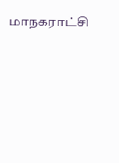மாநகராட்சி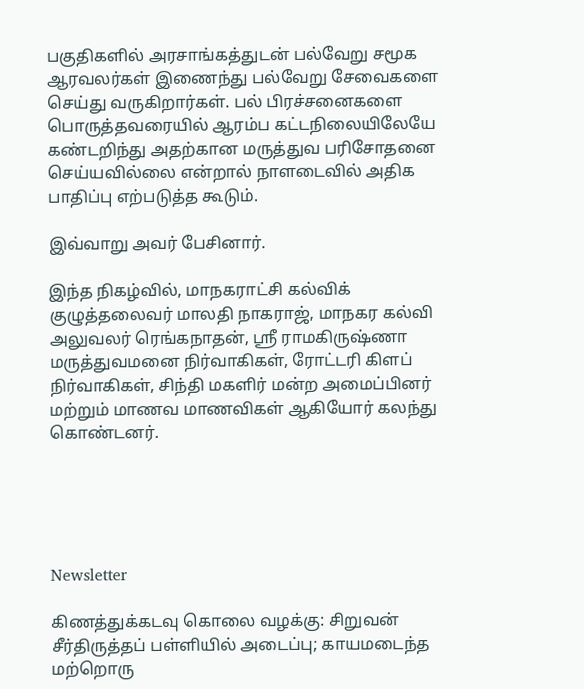பகுதிகளில்‌ அரசாங்கத்துடன்‌ பல்வேறு சமூக ஆரவலர்கள்‌ இணைந்து பல்வேறு சேவைகளை செய்து வருகிறார்கள்‌. பல்‌ பிரச்சனைகளை‌ பொருத்தவரையில்‌ ஆரம்ப கட்டநிலையிலேயே கண்டறிந்து அதற்கான மருத்துவ பரிசோதனை செய்யவில்லை என்றால்‌ நாளடைவில்‌ அதிக பாதிப்பு எற்படுத்த கூடும்‌.

இவ்வாறு அவர் பேசினார்.

இந்த நிகழ்வில், மாநகராட்சி கல்விக் குழுத்தலைவர் மாலதி நாகராஜ், மாநகர கல்வி அலுவலர் ரெங்கநாதன், ஸ்ரீ ராமகிருஷ்ணா மருத்துவமனை நிர்வாகிகள், ரோட்டரி கிளப் நிர்வாகிகள், சிந்தி மகளிர் மன்ற அமைப்பினர் மற்றும் மாணவ மாணவிகள் ஆகியோர் கலந்து கொண்டனர்.





Newsletter

கிணத்துக்கடவு கொலை வழக்கு: சிறுவன் சீர்திருத்தப் பள்ளியில் அடைப்பு; காயமடைந்த மற்றொரு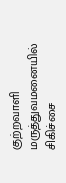குற்றவாளி மருத்துவமனையில் சிகிச்சை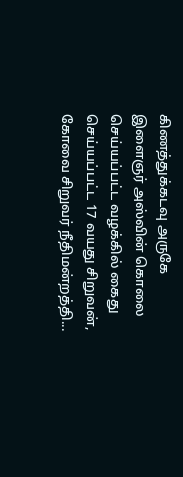கிணத்துக்கடவு அருகே இளைஞர் அஸ்வின் கொலை செய்யப்பட்ட வழக்கில் கைது செய்யப்பட்ட 17 வயது சிறுவன், கோவை சிறுவர் நீதிமன்றத்தி...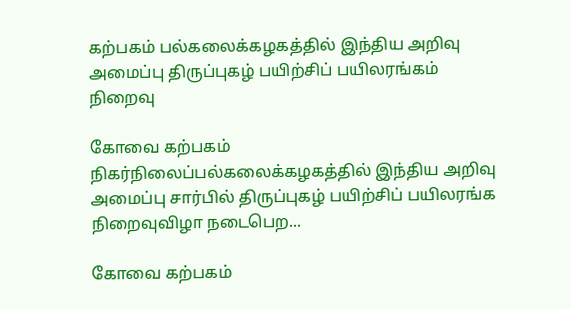கற்பகம் பல்கலைக்கழகத்தில் இந்திய அறிவு அமைப்பு திருப்புகழ் பயிற்சிப் பயிலரங்கம் நிறைவு

கோவை கற்பகம் நிகர்நிலைப்பல்கலைக்கழகத்தில் இந்திய அறிவு அமைப்பு சார்பில் திருப்புகழ் பயிற்சிப் பயிலரங்க நிறைவுவிழா நடைபெற...

கோவை கற்பகம்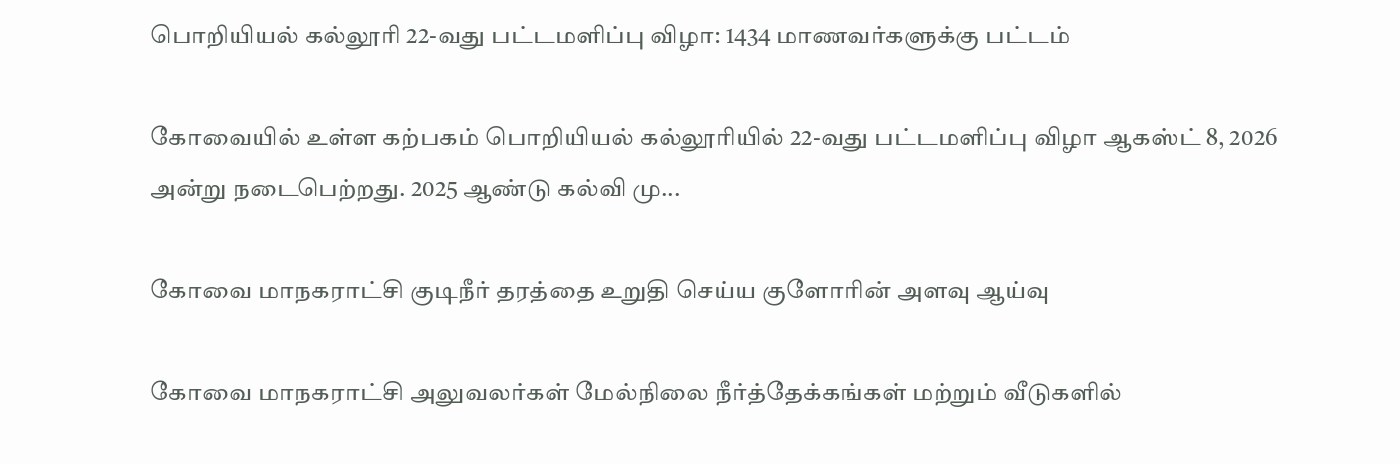பொறியியல் கல்லூரி 22-வது பட்டமளிப்பு விழா: 1434 மாணவர்களுக்கு பட்டம்

கோவையில் உள்ள கற்பகம் பொறியியல் கல்லூரியில் 22-வது பட்டமளிப்பு விழா ஆகஸ்ட் 8, 2026 அன்று நடைபெற்றது. 2025 ஆண்டு கல்வி மு...

கோவை மாநகராட்சி குடிநீர் தரத்தை உறுதி செய்ய குளோரின் அளவு ஆய்வு

கோவை மாநகராட்சி அலுவலர்கள் மேல்நிலை நீர்த்தேக்கங்கள் மற்றும் வீடுகளில்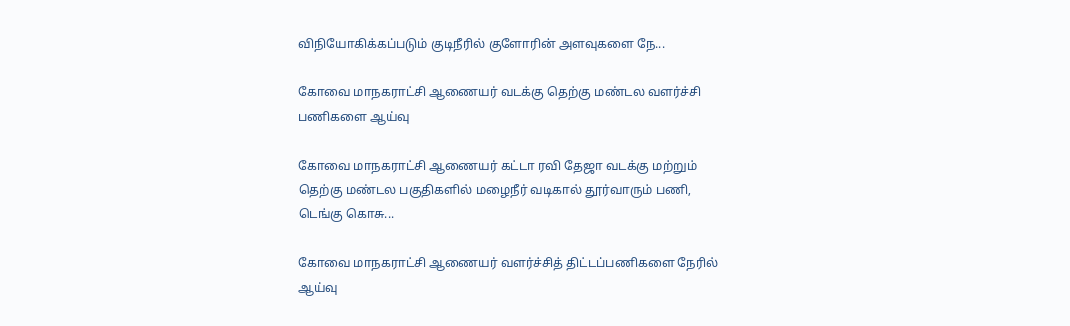விநியோகிக்கப்படும் குடிநீரில் குளோரின் அளவுகளை நே...

கோவை மாநகராட்சி ஆணையர் வடக்கு தெற்கு மண்டல வளர்ச்சி பணிகளை ஆய்வு

கோவை மாநகராட்சி ஆணையர் கட்டா ரவி தேஜா வடக்கு மற்றும் தெற்கு மண்டல பகுதிகளில் மழைநீர் வடிகால் தூர்வாரும் பணி, டெங்கு கொசு...

கோவை மாநகராட்சி ஆணையர் வளர்ச்சித் திட்டப்பணிகளை நேரில் ஆய்வு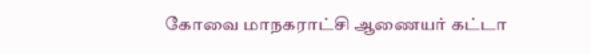கோவை மாநகராட்சி ஆணையர் கட்டா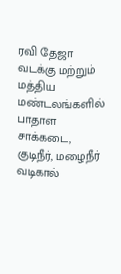ரவி தேஜா வடக்கு மற்றும் மத்திய மண்டலங்களில் பாதாள சாக்கடை, குடிநீர், மழைநீர் வடிகால்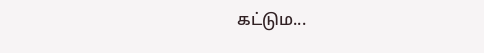கட்டும...